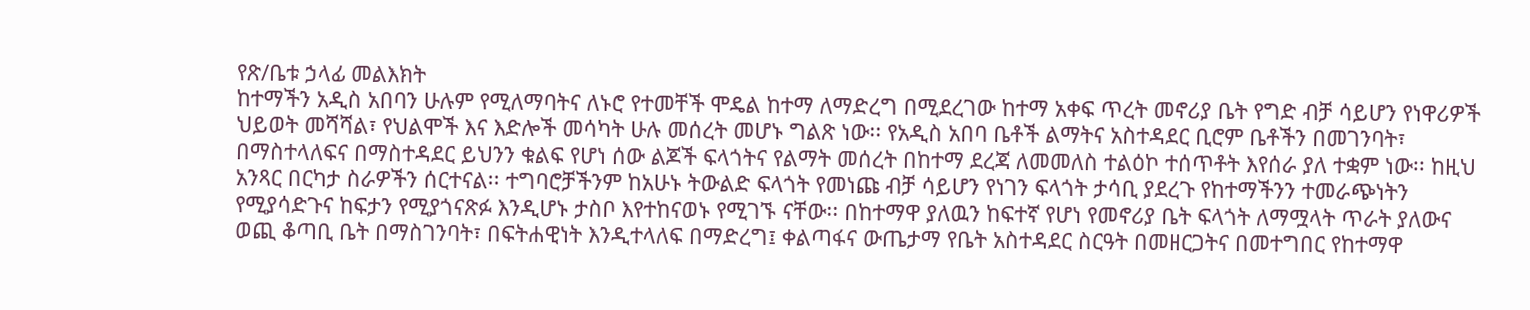የጽ/ቤቱ ኃላፊ መልእክት
ከተማችን አዲስ አበባን ሁሉም የሚለማባትና ለኑሮ የተመቸች ሞዴል ከተማ ለማድረግ በሚደረገው ከተማ አቀፍ ጥረት መኖሪያ ቤት የግድ ብቻ ሳይሆን የነዋሪዎች ህይወት መሻሻል፣ የህልሞች እና እድሎች መሳካት ሁሉ መሰረት መሆኑ ግልጽ ነው፡፡ የአዲስ አበባ ቤቶች ልማትና አስተዳደር ቢሮም ቤቶችን በመገንባት፣ በማስተላለፍና በማስተዳደር ይህንን ቁልፍ የሆነ ሰው ልጆች ፍላጎትና የልማት መሰረት በከተማ ደረጃ ለመመለስ ተልዕኮ ተሰጥቶት እየሰራ ያለ ተቋም ነው፡፡ ከዚህ አንጻር በርካታ ስራዎችን ሰርተናል፡፡ ተግባሮቻችንም ከአሁኑ ትውልድ ፍላጎት የመነጩ ብቻ ሳይሆን የነገን ፍላጎት ታሳቢ ያደረጉ የከተማችንን ተመራጭነትን የሚያሳድጉና ከፍታን የሚያጎናጽፉ እንዲሆኑ ታስቦ እየተከናወኑ የሚገኙ ናቸው፡፡ በከተማዋ ያለዉን ከፍተኛ የሆነ የመኖሪያ ቤት ፍላጎት ለማሟላት ጥራት ያለውና ወጪ ቆጣቢ ቤት በማስገንባት፣ በፍትሐዊነት እንዲተላለፍ በማድረግ፤ ቀልጣፋና ውጤታማ የቤት አስተዳደር ስርዓት በመዘርጋትና በመተግበር የከተማዋ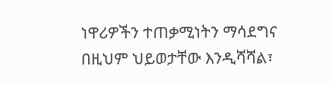ነዋሪዎችን ተጠቃሚነትን ማሳደግና በዚህም ህይወታቸው እንዲሻሻል፣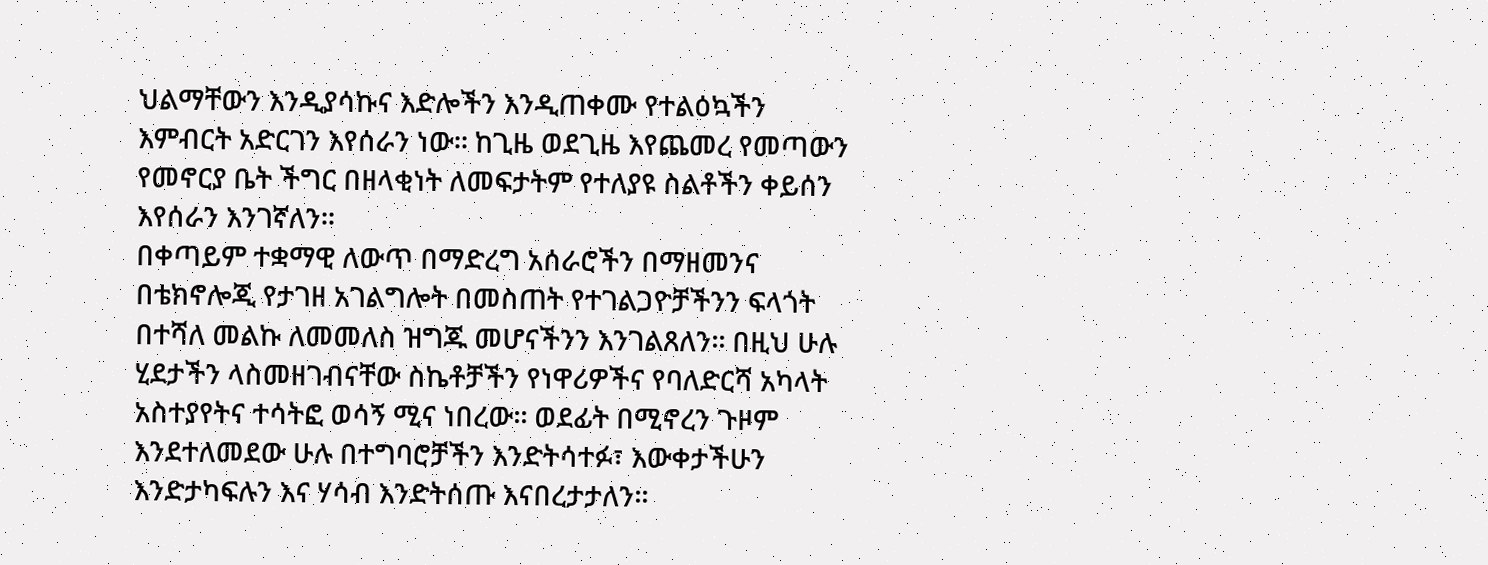ህልማቸውን እንዲያሳኩና እድሎችን እንዲጠቀሙ የተልዕኳችን እምብርት አድርገን እየሰራን ነው፡፡ ከጊዜ ወደጊዜ እየጨመረ የመጣውን የመኖርያ ቤት ችግር በዘላቂነት ለመፍታትም የተለያዩ ስልቶችን ቀይሰን እየሰራን እንገኛለን፡፡
በቀጣይም ተቋማዊ ለውጥ በማድረግ አሰራሮችን በማዘመንና በቴክኖሎጂ የታገዘ አገልግሎት በመስጠት የተገልጋዮቻችንን ፍላጎት በተሻለ መልኩ ለመመለስ ዝግጁ መሆናችንን እንገልጸለን፡፡ በዚህ ሁሉ ሂደታችን ላስመዘገብናቸው ስኬቶቻችን የነዋሪዎችና የባለድርሻ አካላት አስተያየትና ተሳትፎ ወሳኝ ሚና ነበረው፡፡ ወደፊት በሚኖረን ጉዞም እንደተለመደው ሁሉ በተግባሮቻችን እንድትሳተፉ፣ እውቀታችሁን እንድታካፍሉን እና ሃሳብ እንድትሰጡ እናበረታታለን፡፡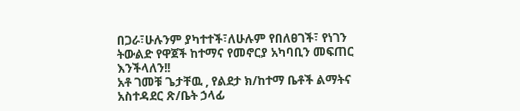በጋራ፣ሁሉንም ያካተተች፣ለሁሉም የበለፀገች፣ የነገን ትውልድ የዋጀች ከተማና የመኖርያ አካባቢን መፍጠር እንችላለን!!
አቶ ገመቹ ጌታቸዉ , የልደታ ክ/ከተማ ቤቶች ልማትና አስተዳደር ጽ/ቤት ኃላፊ